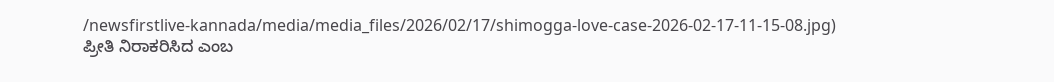/newsfirstlive-kannada/media/media_files/2026/02/17/shimogga-love-case-2026-02-17-11-15-08.jpg)
ಪ್ರೀತಿ ನಿರಾಕರಿಸಿದ ಎಂಬ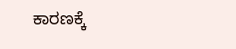ಕಾರಣಕ್ಕೆ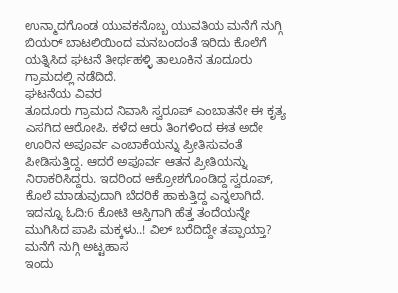ಉನ್ಮಾದಗೊಂಡ ಯುವಕನೊಬ್ಬ ಯುವತಿಯ ಮನೆಗೆ ನುಗ್ಗಿ ಬಿಯರ್ ಬಾಟಲಿಯಿಂದ ಮನಬಂದಂತೆ ಇರಿದು ಕೊಲೆಗೆ ಯತ್ನಿಸಿದ ಘಟನೆ ತೀರ್ಥಹಳ್ಳಿ ತಾಲೂಕಿನ ತೂದೂರು ಗ್ರಾಮದಲ್ಲಿ ನಡೆದಿದೆ.
ಘಟನೆಯ ವಿವರ
ತೂದೂರು ಗ್ರಾಮದ ನಿವಾಸಿ ಸ್ವರೂಪ್ ಎಂಬಾತನೇ ಈ ಕೃತ್ಯ ಎಸಗಿದ ಆರೋಪಿ. ಕಳೆದ ಆರು ತಿಂಗಳಿಂದ ಈತ ಅದೇ ಊರಿನ ಅಪೂರ್ವ ಎಂಬಾಕೆಯನ್ನು ಪ್ರೀತಿಸುವಂತೆ ಪೀಡಿಸುತ್ತಿದ್ದ. ಆದರೆ ಅಪೂರ್ವ ಆತನ ಪ್ರೀತಿಯನ್ನು ನಿರಾಕರಿಸಿದ್ದರು. ಇದರಿಂದ ಆಕ್ರೋಶಗೊಂಡಿದ್ದ ಸ್ವರೂಪ್, ಕೊಲೆ ಮಾಡುವುದಾಗಿ ಬೆದರಿಕೆ ಹಾಕುತ್ತಿದ್ದ ಎನ್ನಲಾಗಿದೆ.
ಇದನ್ನೂ ಓದಿ:6 ಕೋಟಿ ಆಸ್ತಿಗಾಗಿ ಹೆತ್ತ ತಂದೆಯನ್ನೇ ಮುಗಿಸಿದ ಪಾಪಿ ಮಕ್ಕಳು..! ವಿಲ್ ಬರೆದಿದ್ದೇ ತಪ್ಪಾಯ್ತಾ?
ಮನೆಗೆ ನುಗ್ಗಿ ಅಟ್ಟಹಾಸ
ಇಂದು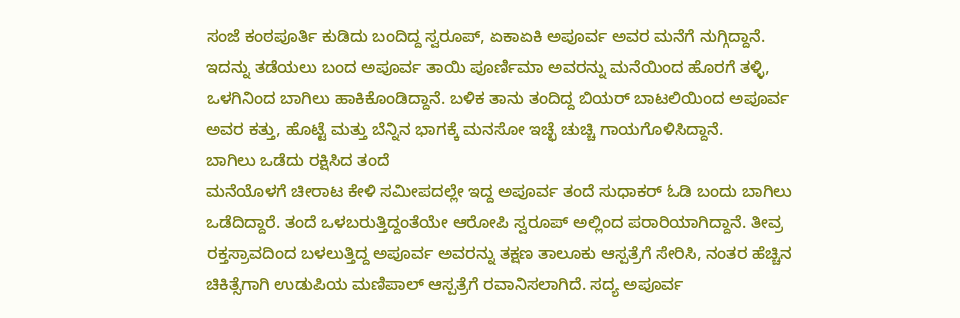ಸಂಜೆ ಕಂಠಪೂರ್ತಿ ಕುಡಿದು ಬಂದಿದ್ದ ಸ್ವರೂಪ್, ಏಕಾಏಕಿ ಅಪೂರ್ವ ಅವರ ಮನೆಗೆ ನುಗ್ಗಿದ್ದಾನೆ. ಇದನ್ನು ತಡೆಯಲು ಬಂದ ಅಪೂರ್ವ ತಾಯಿ ಪೂರ್ಣಿಮಾ ಅವರನ್ನು ಮನೆಯಿಂದ ಹೊರಗೆ ತಳ್ಳಿ, ಒಳಗಿನಿಂದ ಬಾಗಿಲು ಹಾಕಿಕೊಂಡಿದ್ದಾನೆ. ಬಳಿಕ ತಾನು ತಂದಿದ್ದ ಬಿಯರ್ ಬಾಟಲಿಯಿಂದ ಅಪೂರ್ವ ಅವರ ಕತ್ತು, ಹೊಟ್ಟೆ ಮತ್ತು ಬೆನ್ನಿನ ಭಾಗಕ್ಕೆ ಮನಸೋ ಇಚ್ಛೆ ಚುಚ್ಚಿ ಗಾಯಗೊಳಿಸಿದ್ದಾನೆ.
ಬಾಗಿಲು ಒಡೆದು ರಕ್ಷಿಸಿದ ತಂದೆ
ಮನೆಯೊಳಗೆ ಚೀರಾಟ ಕೇಳಿ ಸಮೀಪದಲ್ಲೇ ಇದ್ದ ಅಪೂರ್ವ ತಂದೆ ಸುಧಾಕರ್ ಓಡಿ ಬಂದು ಬಾಗಿಲು ಒಡೆದಿದ್ದಾರೆ. ತಂದೆ ಒಳಬರುತ್ತಿದ್ದಂತೆಯೇ ಆರೋಪಿ ಸ್ವರೂಪ್ ಅಲ್ಲಿಂದ ಪರಾರಿಯಾಗಿದ್ದಾನೆ. ತೀವ್ರ ರಕ್ತಸ್ರಾವದಿಂದ ಬಳಲುತ್ತಿದ್ದ ಅಪೂರ್ವ ಅವರನ್ನು ತಕ್ಷಣ ತಾಲೂಕು ಆಸ್ಪತ್ರೆಗೆ ಸೇರಿಸಿ, ನಂತರ ಹೆಚ್ಚಿನ ಚಿಕಿತ್ಸೆಗಾಗಿ ಉಡುಪಿಯ ಮಣಿಪಾಲ್ ಆಸ್ಪತ್ರೆಗೆ ರವಾನಿಸಲಾಗಿದೆ. ಸದ್ಯ ಅಪೂರ್ವ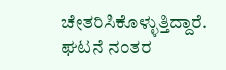ಚೇತರಿಸಿಕೊಳ್ಳುತ್ತಿದ್ದಾರೆ. ಘಟನೆ ನಂತರ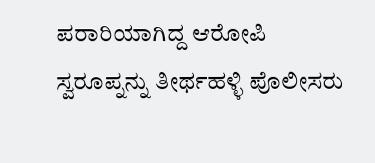ಪರಾರಿಯಾಗಿದ್ದ ಆರೋಪಿ ಸ್ವರೂಪ್ನನ್ನು ತೀರ್ಥಹಳ್ಳಿ ಪೊಲೀಸರು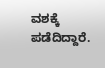ವಶಕ್ಕೆ ಪಡೆದಿದ್ದಾರೆ.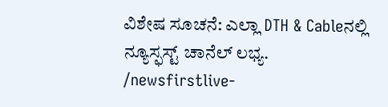ವಿಶೇಷ ಸೂಚನೆ: ಎಲ್ಲಾ DTH & Cableನಲ್ಲಿ ನ್ಯೂಸ್ಫಸ್ಟ್ ಚಾನೆಲ್ ಲಭ್ಯ.
/newsfirstlive-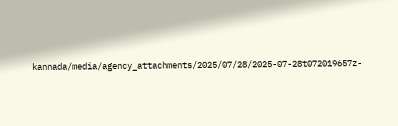kannada/media/agency_attachments/2025/07/28/2025-07-28t072019657z-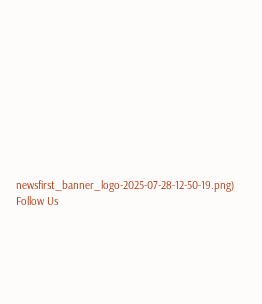newsfirst_banner_logo-2025-07-28-12-50-19.png)
Follow Us